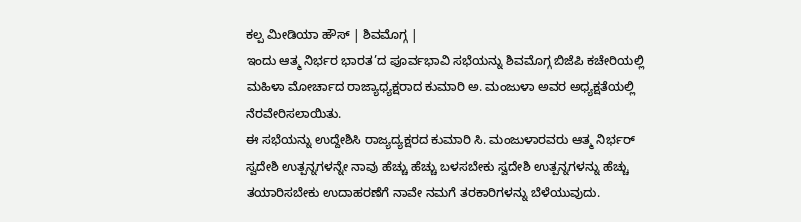ಕಲ್ಪ ಮೀಡಿಯಾ ಹೌಸ್ | ಶಿವಮೊಗ್ಗ |
ಇಂದು ಆತ್ಮ ನಿರ್ಭರ ಭಾರತ’ದ ಪೂರ್ವಭಾವಿ ಸಭೆಯನ್ನು ಶಿವಮೊಗ್ಗ ಬಿಜೆಪಿ ಕಚೇರಿಯಲ್ಲಿ ಮಹಿಳಾ ಮೋರ್ಚಾದ ರಾಜ್ಯಾಧ್ಯಕ್ಷರಾದ ಕುಮಾರಿ ಅ. ಮಂಜುಳಾ ಅವರ ಅಧ್ಯಕ್ಷತೆಯಲ್ಲಿ ನೆರವೇರಿಸಲಾಯಿತು.
ಈ ಸಭೆಯನ್ನು ಉದ್ದೇಶಿಸಿ ರಾಜ್ಯದ್ಯಕ್ಷರದ ಕುಮಾರಿ ಸಿ. ಮಂಜುಳಾರವರು ಆತ್ಮ ನಿರ್ಭರ್ ಸ್ವದೇಶಿ ಉತ್ಪನ್ನಗಳನ್ನೇ ನಾವು ಹೆಚ್ಚು ಹೆಚ್ಚು ಬಳಸಬೇಕು ಸ್ವದೇಶಿ ಉತ್ಪನ್ನಗಳನ್ನು ಹೆಚ್ಚು ತಯಾರಿಸಬೇಕು ಉದಾಹರಣೆಗೆ ನಾವೇ ನಮಗೆ ತರಕಾರಿಗಳನ್ನು ಬೆಳೆಯುವುದು.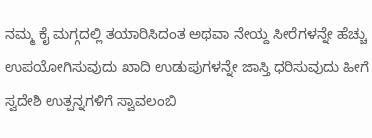ನಮ್ಮ ಕೈ ಮಗ್ಗದಲ್ಲಿ ತಯಾರಿಸಿದಂತ ಅಥವಾ ನೇಯ್ದ ಸೀರೆಗಳನ್ನೇ ಹೆಚ್ಚು ಉಪಯೋಗಿಸುವುದು ಖಾದಿ ಉಡುಪುಗಳನ್ನೇ ಜಾಸ್ತಿ ಧರಿಸುವುದು ಹೀಗೆ ಸ್ವದೇಶಿ ಉತ್ಪನ್ನಗಳಿಗೆ ಸ್ವಾವಲಂಬಿ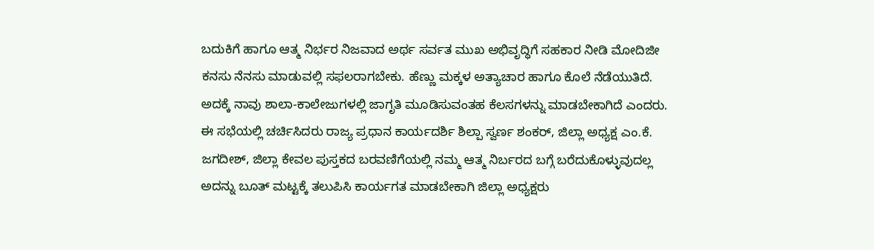ಬದುಕಿಗೆ ಹಾಗೂ ಆತ್ಮ ನಿರ್ಭರ ನಿಜವಾದ ಅರ್ಥ ಸರ್ವತ ಮುಖ ಅಭಿವೃದ್ಧಿಗೆ ಸಹಕಾರ ನೀಡಿ ಮೋದಿಜೀ ಕನಸು ನೆನಸು ಮಾಡುವಲ್ಲಿ ಸಫಲರಾಗಬೇಕು. ಹೆಣ್ಣು ಮಕ್ಕಳ ಅತ್ಯಾಚಾರ ಹಾಗೂ ಕೊಲೆ ನೆಡೆಯುತಿದೆ. ಅದಕ್ಕೆ ನಾವು ಶಾಲಾ-ಕಾಲೇಜುಗಳಲ್ಲಿ ಜಾಗೃತಿ ಮೂಡಿಸುವಂತಹ ಕೆಲಸಗಳನ್ನು ಮಾಡಬೇಕಾಗಿದೆ ಎಂದರು.
ಈ ಸಭೆಯಲ್ಲಿ ಚರ್ಚಿಸಿದರು ರಾಜ್ಯ ಪ್ರಧಾನ ಕಾರ್ಯದರ್ಶಿ ಶಿಲ್ಪಾ ಸ್ವರ್ಣ ಶಂಕರ್, ಜಿಲ್ಲಾ ಅಧ್ಯಕ್ಷ ಎಂ.ಕೆ. ಜಗದೀಶ್, ಜಿಲ್ಲಾ ಕೇವಲ ಪುಸ್ತಕದ ಬರವಣಿಗೆಯಲ್ಲಿ ನಮ್ಮ ಆತ್ಮ ನಿರ್ಬರದ ಬಗ್ಗೆ ಬರೆದುಕೊಳ್ಳುವುದಲ್ಲ ಅದನ್ನು ಬೂತ್ ಮಟ್ಟಕ್ಕೆ ತಲುಪಿಸಿ ಕಾರ್ಯಗತ ಮಾಡಬೇಕಾಗಿ ಜಿಲ್ಲಾ ಅಧ್ಯಕ್ಷರು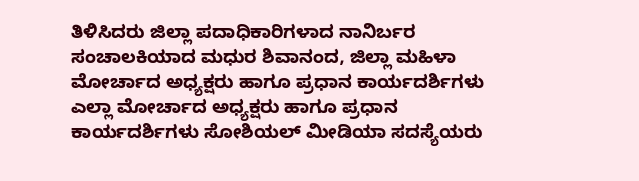ತಿಳಿಸಿದರು ಜಿಲ್ಲಾ ಪದಾಧಿಕಾರಿಗಳಾದ ನಾನಿರ್ಬರ ಸಂಚಾಲಕಿಯಾದ ಮಧುರ ಶಿವಾನಂದ, ಜಿಲ್ಲಾ ಮಹಿಳಾ ಮೋರ್ಚಾದ ಅಧ್ಯಕ್ಷರು ಹಾಗೂ ಪ್ರಧಾನ ಕಾರ್ಯದರ್ಶಿಗಳು ಎಲ್ಲಾ ಮೋರ್ಚಾದ ಅಧ್ಯಕ್ಷರು ಹಾಗೂ ಪ್ರಧಾನ ಕಾರ್ಯದರ್ಶಿಗಳು ಸೋಶಿಯಲ್ ಮೀಡಿಯಾ ಸದಸ್ಯೆಯರು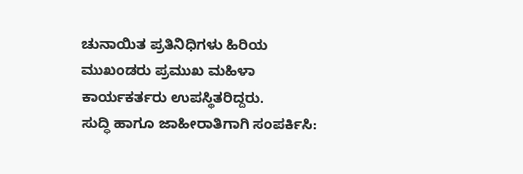ಚುನಾಯಿತ ಪ್ರತಿನಿಧಿಗಳು ಹಿರಿಯ ಮುಖಂಡರು ಪ್ರಮುಖ ಮಹಿಳಾ ಕಾರ್ಯಕರ್ತರು ಉಪಸ್ಥಿತರಿದ್ದರು.
ಸುದ್ಧಿ ಹಾಗೂ ಜಾಹೀರಾತಿಗಾಗಿ ಸಂಪರ್ಕಿಸಿ: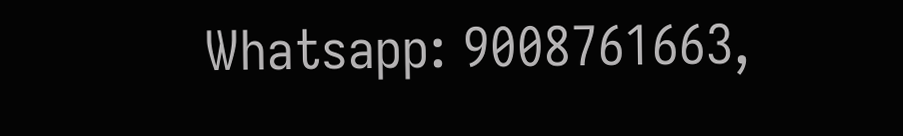Whatsapp: 9008761663,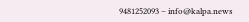9481252093 – info@kalpa.news